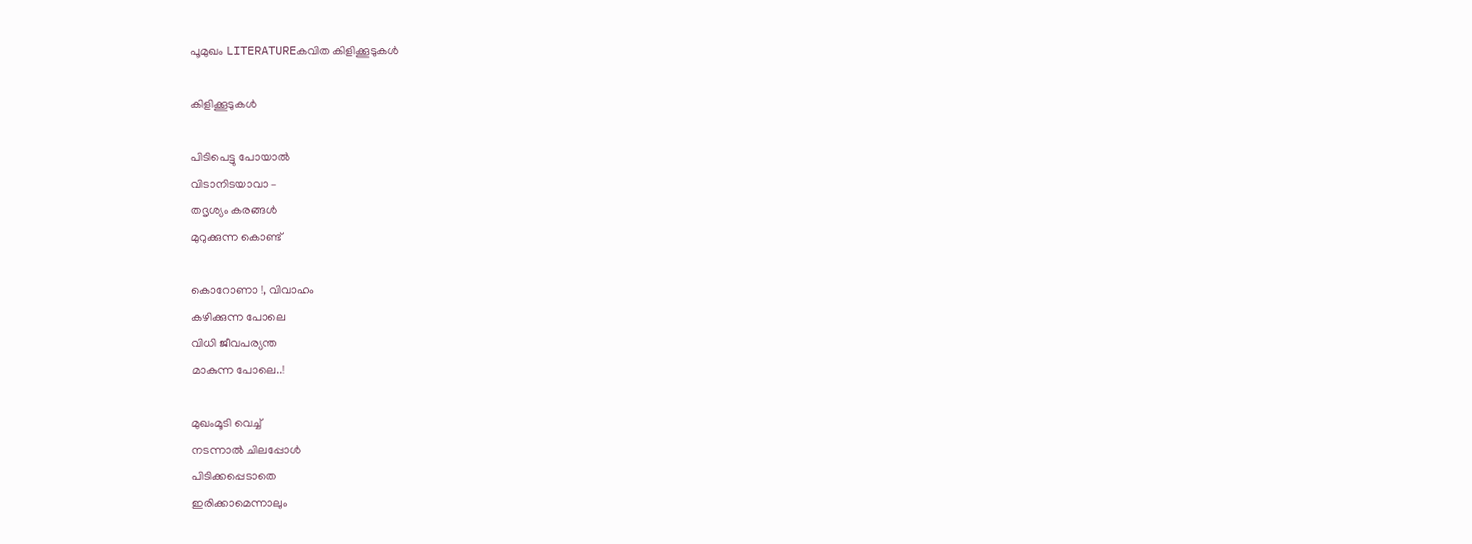പൂമുഖം LITERATUREകവിത കിളിക്കൂടുകൾ

കിളിക്കൂടുകൾ

പിടിപെട്ടു പോയാൽ
വിടാനിടയാവാ –
തദൃശ്യം കരങ്ങൾ
മുറുക്കുന്ന കൊണ്ട്

കൊറോണാ !, വിവാഹം
കഴിക്കുന്ന പോലെ
വിധി ജീവപര്യന്ത
മാകുന്ന പോലെ..!

മുഖംമൂടി വെച്ച്
നടന്നാൽ ചിലപ്പോൾ
പിടിക്കപ്പെടാതെ
ഇരിക്കാമെന്നാലും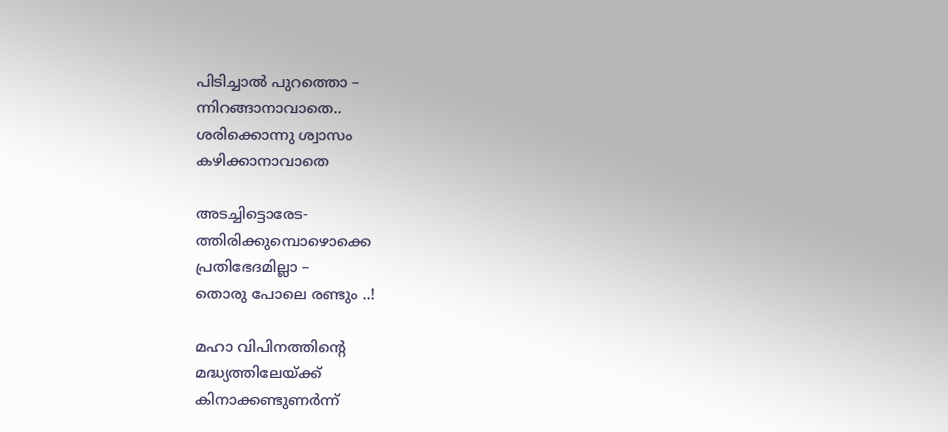പിടിച്ചാൽ പുറത്തൊ –
ന്നിറങ്ങാനാവാതെ..
ശരിക്കൊന്നു ശ്വാസം
കഴിക്കാനാവാതെ

അടച്ചിട്ടൊരേട-
ത്തിരിക്കുമ്പൊഴൊക്കെ
പ്രതിഭേദമില്ലാ –
തൊരു പോലെ രണ്ടും ..!

മഹാ വിപിനത്തിന്റെ
മദ്ധ്യത്തിലേയ്ക്ക്
കിനാക്കണ്ടുണർന്ന്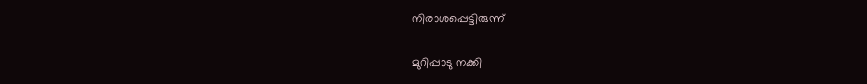നിരാശപ്പെട്ടിരുന്ന്

മുറിപ്പാടു നക്കി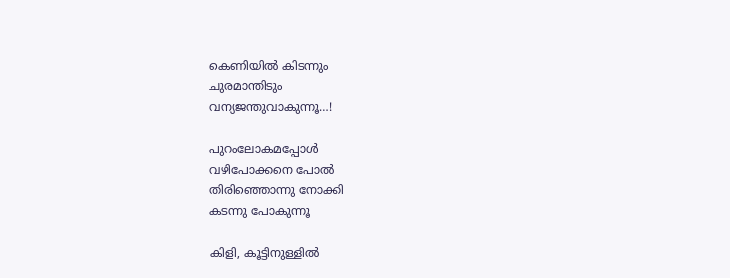കെണിയിൽ കിടന്നും
ചുരമാന്തിടും
വന്യജന്തുവാകുന്നൂ…!

പുറംലോകമപ്പോൾ
വഴിപോക്കനെ പോൽ
തിരിഞ്ഞൊന്നു നോക്കി
കടന്നു പോകുന്നൂ

കിളി, കൂട്ടിനുള്ളിൽ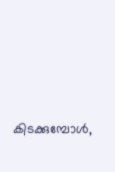കിടക്കുമ്പോൾ,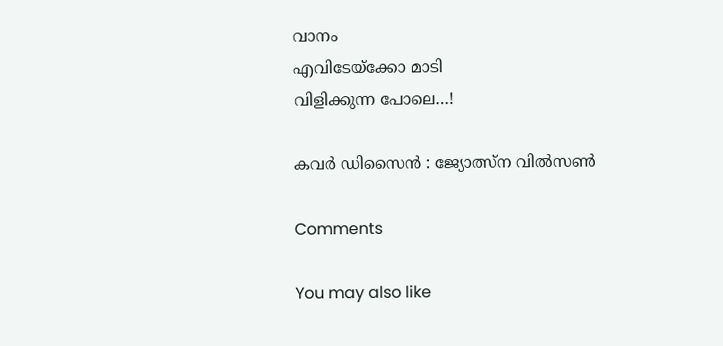വാനം
എവിടേയ്ക്കോ മാടി
വിളിക്കുന്ന പോലെ…!

കവർ ഡിസൈൻ : ജ്യോത്സ്ന വിൽസൺ

Comments

You may also like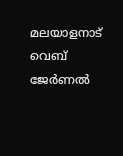മലയാളനാട് വെബ് ജേർണൽ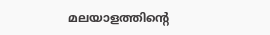മലയാളത്തിന്റെ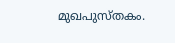മുഖപുസ്തകം.